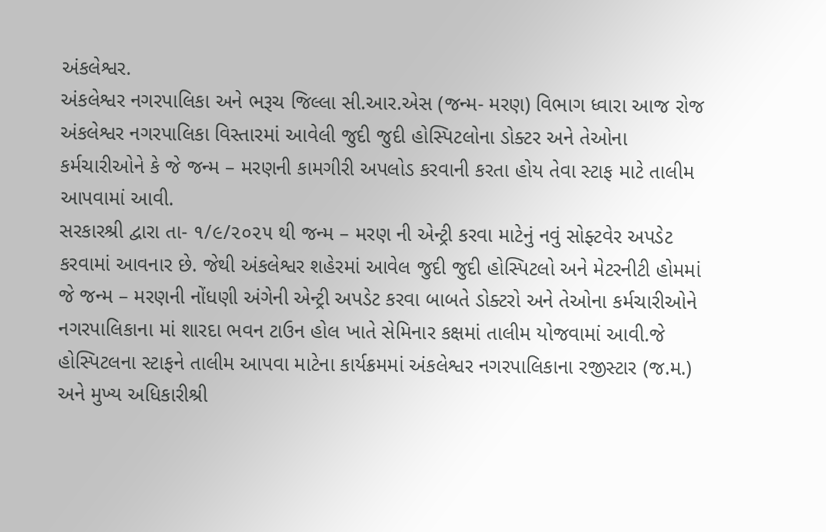અંકલેશ્વર.
અંકલેશ્વર નગરપાલિકા અને ભરૂચ જિલ્લા સી.આર.એસ (જન્મ- મરણ) વિભાગ ધ્વારા આજ રોજ અંકલેશ્વર નગરપાલિકા વિસ્તારમાં આવેલી જુદી જુદી હોસ્પિટલોના ડોક્ટર અને તેઓના કર્મચારીઓને કે જે જન્મ – મરણની કામગીરી અપલોડ કરવાની કરતા હોય તેવા સ્ટાફ માટે તાલીમ આપવામાં આવી.
સરકારશ્રી દ્વારા તા- ૧/૯/૨૦૨૫ થી જન્મ – મરણ ની એન્ટ્રી કરવા માટેનું નવું સોફ્ટવેર અપડેટ કરવામાં આવનાર છે. જેથી અંકલેશ્વર શહેરમાં આવેલ જુદી જુદી હોસ્પિટલો અને મેટરનીટી હોમમાં જે જન્મ – મરણની નોંધણી અંગેની એન્ટ્રી અપડેટ કરવા બાબતે ડોક્ટરો અને તેઓના કર્મચારીઓને નગરપાલિકાના માં શારદા ભવન ટાઉન હોલ ખાતે સેમિનાર કક્ષમાં તાલીમ યોજવામાં આવી.જે હોસ્પિટલના સ્ટાફને તાલીમ આપવા માટેના કાર્યક્રમમાં અંકલેશ્વર નગરપાલિકાના રજીસ્ટાર (જ.મ.) અને મુખ્ય અધિકારીશ્રી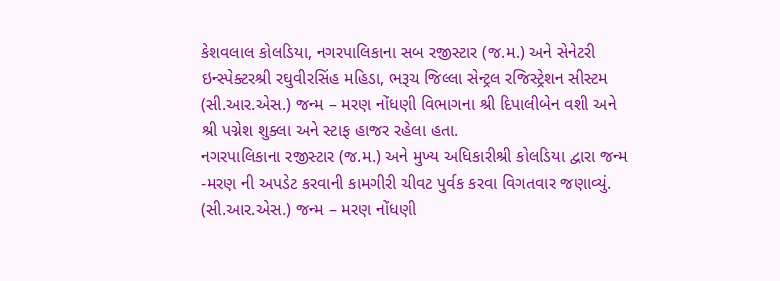કેશવલાલ કોલડિયા, નગરપાલિકાના સબ રજીસ્ટાર (જ.મ.) અને સેનેટરી ઇન્સ્પેક્ટરશ્રી રઘુવીરસિંહ મહિડા, ભરૂચ જિલ્લા સેન્ટ્રલ રજિસ્ટ્રેશન સીસ્ટમ (સી.આર.એસ.) જન્મ – મરણ નોંધણી વિભાગના શ્રી દિપાલીબેન વશી અને શ્રી પગ્નેશ શુક્લા અને સ્ટાફ હાજર રહેલા હતા.
નગરપાલિકાના રજીસ્ટાર (જ.મ.) અને મુખ્ય અધિકારીશ્રી કોલડિયા દ્વારા જન્મ -મરણ ની અપડેટ કરવાની કામગીરી ચીવટ પુર્વક કરવા વિગતવાર જણાવ્યું.
(સી.આર.એસ.) જન્મ – મરણ નોંધણી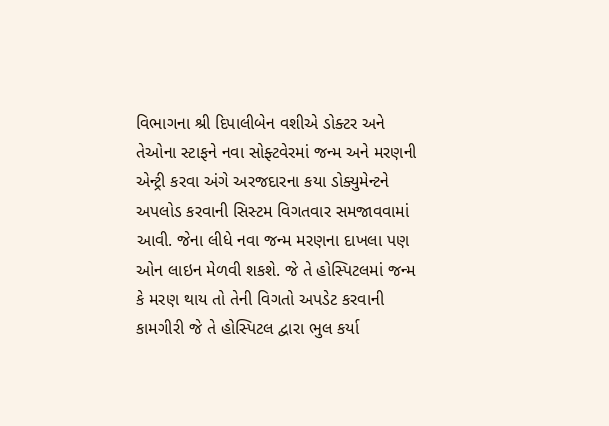વિભાગના શ્રી દિપાલીબેન વશીએ ડોક્ટર અને તેઓના સ્ટાફને નવા સોફ્ટવેરમાં જન્મ અને મરણની એન્ટ્રી કરવા અંગે અરજદારના કયા ડોક્યુમેન્ટને અપલોડ કરવાની સિસ્ટમ વિગતવાર સમજાવવામાં આવી. જેના લીધે નવા જન્મ મરણના દાખલા પણ ઓન લાઇન મેળવી શકશે. જે તે હોસ્પિટલમાં જન્મ કે મરણ થાય તો તેની વિગતો અપડેટ કરવાની કામગીરી જે તે હોસ્પિટલ દ્વારા ભુલ કર્યા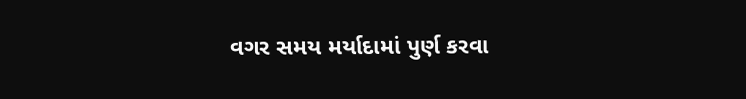વગર સમય મર્યાદામાં પુર્ણ કરવા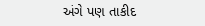અંગે પણ તાકીદ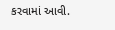કરવામાં આવી.